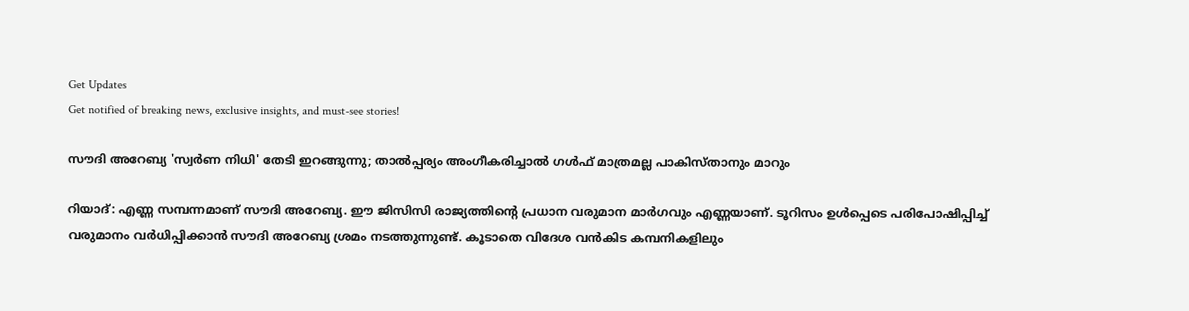Get Updates
Get notified of breaking news, exclusive insights, and must-see stories!

സൗദി അറേബ്യ 'സ്വര്‍ണ നിധി' തേടി ഇറങ്ങുന്നു; താല്‍പ്പര്യം അംഗീകരിച്ചാല്‍ ഗള്‍ഫ് മാത്രമല്ല പാകിസ്താനും മാറും

റിയാദ്: എണ്ണ സമ്പന്നമാണ് സൗദി അറേബ്യ. ഈ ജിസിസി രാജ്യത്തിന്റെ പ്രധാന വരുമാന മാര്‍ഗവും എണ്ണയാണ്. ടൂറിസം ഉള്‍പ്പെടെ പരിപോഷിപ്പിച്ച് വരുമാനം വര്‍ധിപ്പിക്കാന്‍ സൗദി അറേബ്യ ശ്രമം നടത്തുന്നുണ്ട്. കൂടാതെ വിദേശ വന്‍കിട കമ്പനികളിലും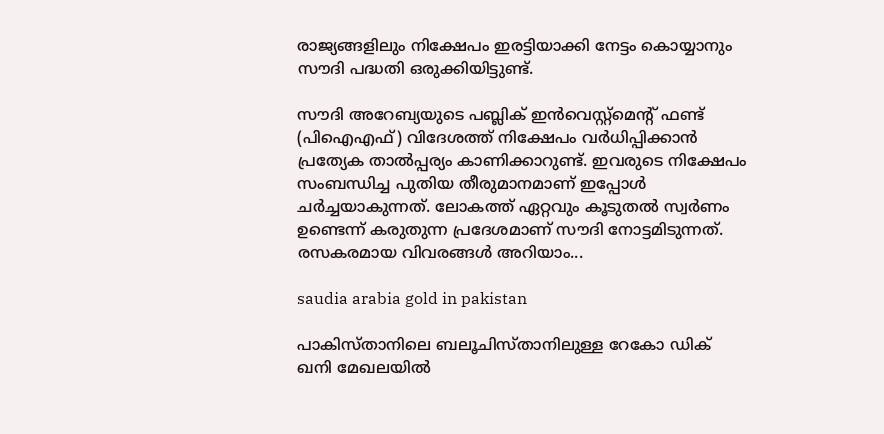രാജ്യങ്ങളിലും നിക്ഷേപം ഇരട്ടിയാക്കി നേട്ടം കൊയ്യാനും സൗദി പദ്ധതി ഒരുക്കിയിട്ടുണ്ട്.

സൗദി അറേബ്യയുടെ പബ്ലിക് ഇന്‍വെസ്റ്റ്‌മെന്റ് ഫണ്ട് (പിഐഎഫ്) വിദേശത്ത് നിക്ഷേപം വര്‍ധിപ്പിക്കാന്‍ പ്രത്യേക താല്‍പ്പര്യം കാണിക്കാറുണ്ട്. ഇവരുടെ നിക്ഷേപം സംബന്ധിച്ച പുതിയ തീരുമാനമാണ് ഇപ്പോള്‍ ചര്‍ച്ചയാകുന്നത്. ലോകത്ത് ഏറ്റവും കൂടുതല്‍ സ്വര്‍ണം ഉണ്ടെന്ന് കരുതുന്ന പ്രദേശമാണ് സൗദി നോട്ടമിടുന്നത്. രസകരമായ വിവരങ്ങള്‍ അറിയാം...

saudia arabia gold in pakistan

പാകിസ്താനിലെ ബലൂചിസ്താനിലുള്ള റേകോ ഡിക് ഖനി മേഖലയില്‍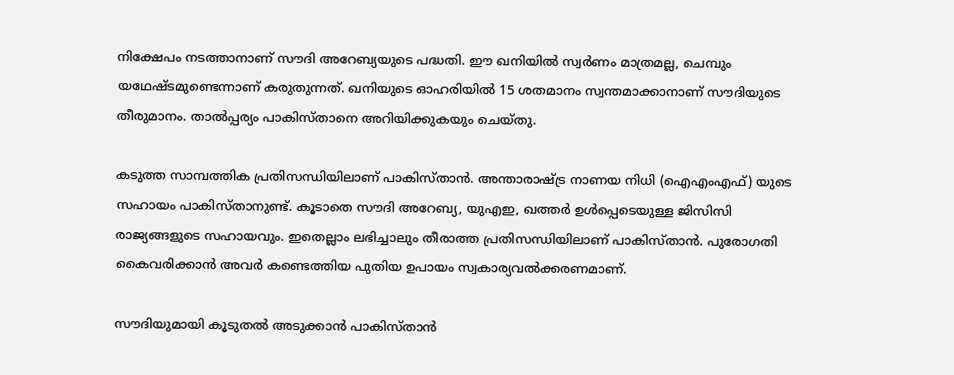നിക്ഷേപം നടത്താനാണ് സൗദി അറേബ്യയുടെ പദ്ധതി. ഈ ഖനിയില്‍ സ്വര്‍ണം മാത്രമല്ല, ചെമ്പും യഥേഷ്ടമുണ്ടെന്നാണ് കരുതുന്നത്. ഖനിയുടെ ഓഹരിയില്‍ 15 ശതമാനം സ്വന്തമാക്കാനാണ് സൗദിയുടെ തീരുമാനം. താല്‍പ്പര്യം പാകിസ്താനെ അറിയിക്കുകയും ചെയ്തു.

കടുത്ത സാമ്പത്തിക പ്രതിസന്ധിയിലാണ് പാകിസ്താന്‍. അന്താരാഷ്ട്ര നാണയ നിധി (ഐഎംഎഫ്) യുടെ സഹായം പാകിസ്താനുണ്ട്. കൂടാതെ സൗദി അറേബ്യ, യുഎഇ, ഖത്തര്‍ ഉള്‍പ്പെടെയുള്ള ജിസിസി രാജ്യങ്ങളുടെ സഹായവും. ഇതെല്ലാം ലഭിച്ചാലും തീരാത്ത പ്രതിസന്ധിയിലാണ് പാകിസ്താന്‍. പുരോഗതി കൈവരിക്കാന്‍ അവര്‍ കണ്ടെത്തിയ പുതിയ ഉപായം സ്വകാര്യവല്‍ക്കരണമാണ്.

സൗദിയുമായി കൂടുതല്‍ അടുക്കാന്‍ പാകിസ്താന്‍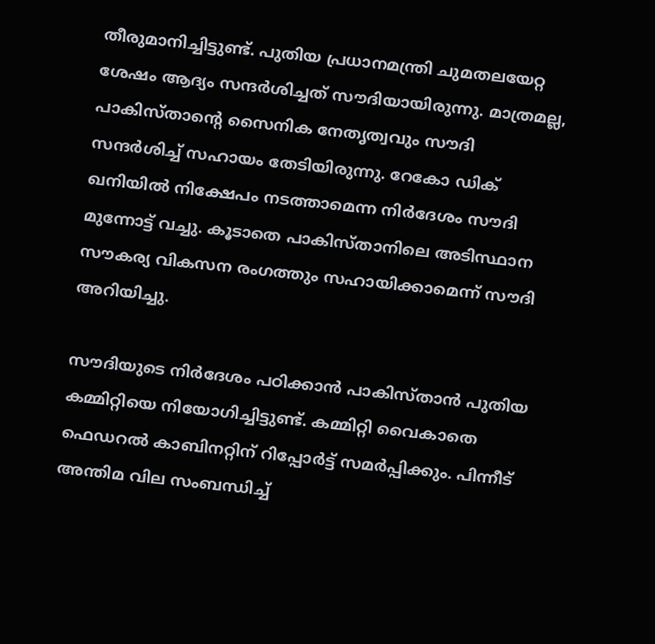തീരുമാനിച്ചിട്ടുണ്ട്. പുതിയ പ്രധാനമന്ത്രി ചുമതലയേറ്റ ശേഷം ആദ്യം സന്ദര്‍ശിച്ചത് സൗദിയായിരുന്നു. മാത്രമല്ല, പാകിസ്താന്റെ സൈനിക നേതൃത്വവും സൗദി സന്ദര്‍ശിച്ച് സഹായം തേടിയിരുന്നു. റേകോ ഡിക് ഖനിയില്‍ നിക്ഷേപം നടത്താമെന്ന നിര്‍ദേശം സൗദി മുന്നോട്ട് വച്ചു. കൂടാതെ പാകിസ്താനിലെ അടിസ്ഥാന സൗകര്യ വികസന രംഗത്തും സഹായിക്കാമെന്ന് സൗദി അറിയിച്ചു.

സൗദിയുടെ നിര്‍ദേശം പഠിക്കാന്‍ പാകിസ്താന്‍ പുതിയ കമ്മിറ്റിയെ നിയോഗിച്ചിട്ടുണ്ട്. കമ്മിറ്റി വൈകാതെ ഫെഡറല്‍ കാബിനറ്റിന് റിപ്പോര്‍ട്ട് സമര്‍പ്പിക്കും. പിന്നീട് അന്തിമ വില സംബന്ധിച്ച്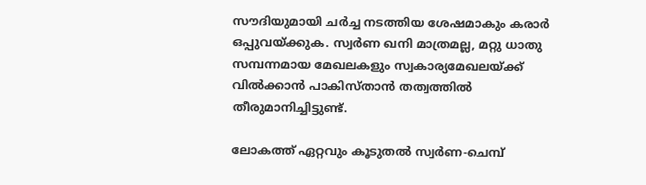സൗദിയുമായി ചര്‍ച്ച നടത്തിയ ശേഷമാകും കരാര്‍ ഒപ്പുവയ്ക്കുക. സ്വര്‍ണ ഖനി മാത്രമല്ല, മറ്റു ധാതു സമ്പന്നമായ മേഖലകളും സ്വകാര്യമേഖലയ്ക്ക് വില്‍ക്കാന്‍ പാകിസ്താന്‍ തത്വത്തില്‍ തീരുമാനിച്ചിട്ടുണ്ട്.

ലോകത്ത് ഏറ്റവും കൂടുതല്‍ സ്വര്‍ണ-ചെമ്പ്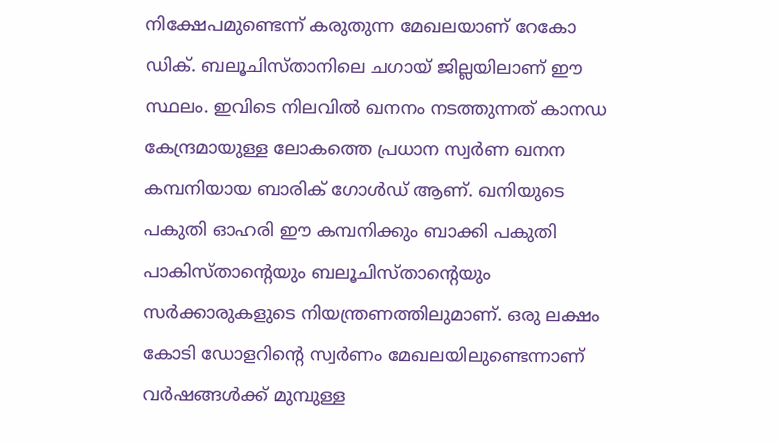നിക്ഷേപമുണ്ടെന്ന് കരുതുന്ന മേഖലയാണ് റേകോ ഡിക്. ബലൂചിസ്താനിലെ ചഗായ് ജില്ലയിലാണ് ഈ സ്ഥലം. ഇവിടെ നിലവില്‍ ഖനനം നടത്തുന്നത് കാനഡ കേന്ദ്രമായുള്ള ലോകത്തെ പ്രധാന സ്വര്‍ണ ഖനന കമ്പനിയായ ബാരിക് ഗോള്‍ഡ് ആണ്. ഖനിയുടെ പകുതി ഓഹരി ഈ കമ്പനിക്കും ബാക്കി പകുതി പാകിസ്താന്റെയും ബലൂചിസ്താന്റെയും സര്‍ക്കാരുകളുടെ നിയന്ത്രണത്തിലുമാണ്. ഒരു ലക്ഷം കോടി ഡോളറിന്റെ സ്വര്‍ണം മേഖലയിലുണ്ടെന്നാണ് വര്‍ഷങ്ങള്‍ക്ക് മുമ്പുള്ള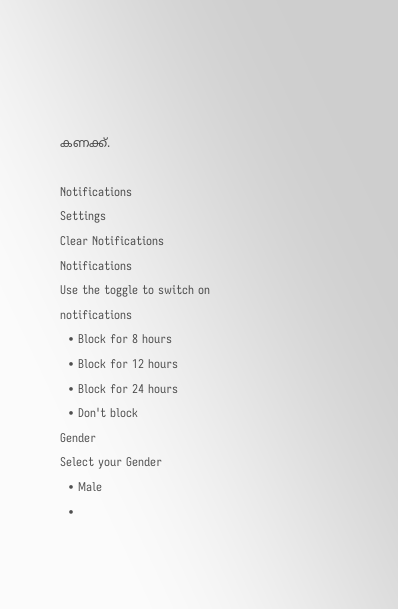കണക്ക്.

Notifications
Settings
Clear Notifications
Notifications
Use the toggle to switch on notifications
  • Block for 8 hours
  • Block for 12 hours
  • Block for 24 hours
  • Don't block
Gender
Select your Gender
  • Male
  •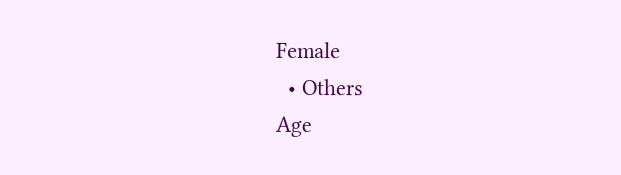Female
  • Others
Age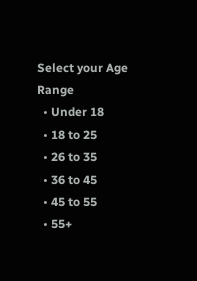Select your Age Range
  • Under 18
  • 18 to 25
  • 26 to 35
  • 36 to 45
  • 45 to 55
  • 55+